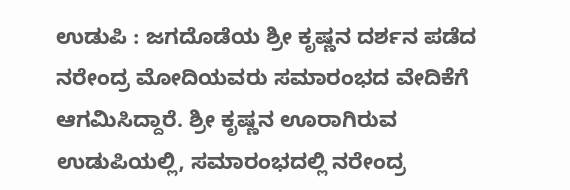ಉಡುಪಿ : ಜಗದೊಡೆಯ ಶ್ರೀ ಕೃಷ್ಣನ ದರ್ಶನ ಪಡೆದ ನರೇಂದ್ರ ಮೋದಿಯವರು ಸಮಾರಂಭದ ವೇದಿಕೆಗೆ ಆಗಮಿಸಿದ್ದಾರೆ. ಶ್ರೀ ಕೃಷ್ಣನ ಊರಾಗಿರುವ ಉಡುಪಿಯಲ್ಲಿ, ಸಮಾರಂಭದಲ್ಲಿ ನರೇಂದ್ರ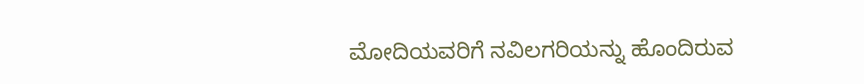ಮೋದಿಯವರಿಗೆ ನವಿಲಗರಿಯನ್ನು ಹೊಂದಿರುವ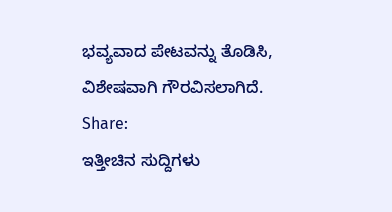ಭವ್ಯವಾದ ಪೇಟವನ್ನು ತೊಡಿಸಿ, ವಿಶೇಷವಾಗಿ ಗೌರವಿಸಲಾಗಿದೆ.
Share:
ಇತ್ತೀಚಿನ ಸುದ್ದಿಗಳು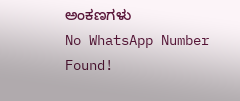ಅಂಕಣಗಳು
No WhatsApp Number Found!